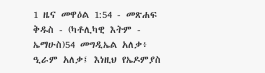1 ዜና መዋዕል 1:54 - መጽሐፍ ቅዱስ - (ካቶሊካዊ እትም - ኤማሁስ)54 መግዲኤል አለቃ፥ ዒራም አለቃ፤ እነዚህ የኤዶምያስ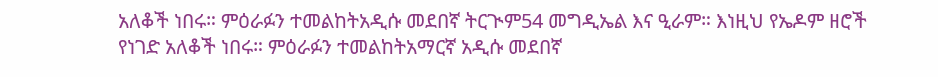አለቆች ነበሩ። ምዕራፉን ተመልከትአዲሱ መደበኛ ትርጒም54 መግዲኤል እና ዒራም። እነዚህ የኤዶም ዘሮች የነገድ አለቆች ነበሩ። ምዕራፉን ተመልከትአማርኛ አዲሱ መደበኛ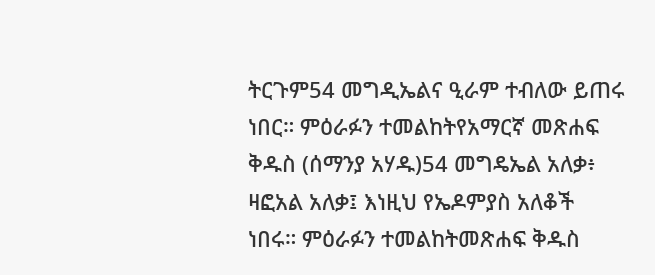ትርጉም54 መግዲኤልና ዒራም ተብለው ይጠሩ ነበር። ምዕራፉን ተመልከትየአማርኛ መጽሐፍ ቅዱስ (ሰማንያ አሃዱ)54 መግዴኤል አለቃ፥ ዛፎአል አለቃ፤ እነዚህ የኤዶምያስ አለቆች ነበሩ። ምዕራፉን ተመልከትመጽሐፍ ቅዱስ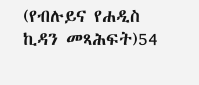(የብሉይና የሐዲስ ኪዳን መጻሕፍት)54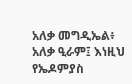አለቃ መግዲኤል፥ አለቃ ዒራም፤ እነዚህ የኤዶምያስ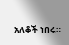አለቆች ነበሩ።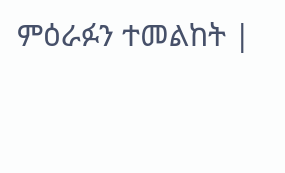ምዕራፉን ተመልከት |